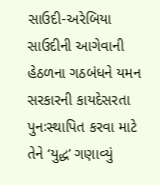સાઉદી-અરેબિયા
સાઉદીની આગેવાની હેઠળના ગઠબંધને યમન સરકારની કાયદેસરતા પુનઃસ્થાપિત કરવા માટે તેને ‘યુદ્ધ’ ગણાવ્યું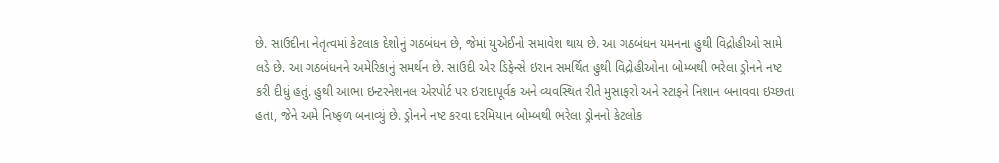છે. સાઉદીના નેતૃત્વમાં કેટલાક દેશોનું ગઠબંધન છે, જેમાં યુએઈનો સમાવેશ થાય છે. આ ગઠબંધન યમનના હુથી વિદ્રોહીઓ સામે લડે છે. આ ગઠબંધનને અમેરિકાનું સમર્થન છે. સાઉદી એર ડિફેન્સે ઇરાન સમર્થિત હુથી વિદ્રોહીઓના બોમ્બથી ભરેલા ડ્રોનને નષ્ટ કરી દીધું હતું. હુથી આભા ઇન્ટરનેશનલ એરપોર્ટ પર ઇરાદાપૂર્વક અને વ્યવસ્થિત રીતે મુસાફરો અને સ્ટાફને નિશાન બનાવવા ઇચ્છતા હતા, જેને અમે નિષ્ફળ બનાવ્યું છે. ડ્રોનને નષ્ટ કરવા દરમિયાન બોમ્બથી ભરેલા ડ્રોનનો કેટલોક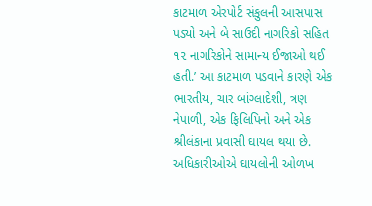કાટમાળ એરપોર્ટ સંકુલની આસપાસ પડ્યો અને બે સાઉદી નાગરિકો સહિત ૧૨ નાગરિકોને સામાન્ય ઈજાઓ થઈ હતી.’ આ કાટમાળ પડવાને કારણે એક ભારતીય, ચાર બાંગ્લાદેશી, ત્રણ નેપાળી, એક ફિલિપિનો અને એક શ્રીલંકાના પ્રવાસી ઘાયલ થયા છે. અધિકારીઓએ ઘાયલોની ઓળખ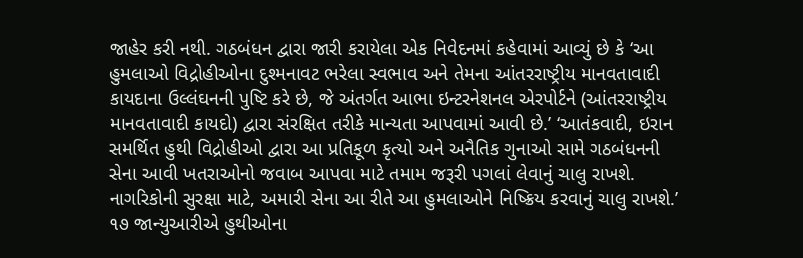જાહેર કરી નથી. ગઠબંધન દ્વારા જારી કરાયેલા એક નિવેદનમાં કહેવામાં આવ્યું છે કે ‘આ હુમલાઓ વિદ્રોહીઓના દુશ્મનાવટ ભરેલા સ્વભાવ અને તેમના આંતરરાષ્ટ્રીય માનવતાવાદી કાયદાના ઉલ્લંઘનની પુષ્ટિ કરે છે, જે અંતર્ગત આભા ઇન્ટરનેશનલ એરપોર્ટને (આંતરરાષ્ટ્રીય માનવતાવાદી કાયદો) દ્વારા સંરક્ષિત તરીકે માન્યતા આપવામાં આવી છે.’ ‘આતંકવાદી, ઇરાન સમર્થિત હુથી વિદ્રોહીઓ દ્વારા આ પ્રતિકૂળ કૃત્યો અને અનૈતિક ગુનાઓ સામે ગઠબંધનની સેના આવી ખતરાઓનો જવાબ આપવા માટે તમામ જરૂરી પગલાં લેવાનું ચાલુ રાખશે. નાગરિકોની સુરક્ષા માટે, અમારી સેના આ રીતે આ હુમલાઓને નિષ્ક્રિય કરવાનું ચાલુ રાખશે.’ ૧૭ જાન્યુઆરીએ હુથીઓના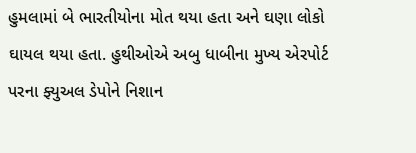હુમલામાં બે ભારતીયોના મોત થયા હતા અને ઘણા લોકો ઘાયલ થયા હતા. હુથીઓએ અબુ ધાબીના મુખ્ય એરપોર્ટ પરના ફ્યુઅલ ડેપોને નિશાન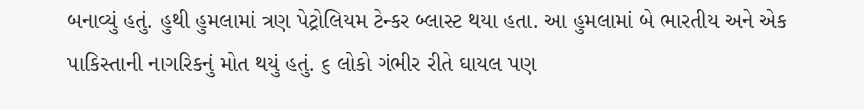બનાવ્યું હતું. હુથી હુમલામાં ત્રણ પેટ્રોલિયમ ટેન્કર બ્લાસ્ટ થયા હતા. આ હુમલામાં બે ભારતીય અને એક પાકિસ્તાની નાગરિકનું મોત થયું હતું. ૬ લોકો ગંભીર રીતે ઘાયલ પણ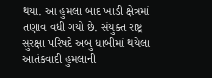થયા. આ હુમલા બાદ ખાડી ક્ષેત્રમાં તણાવ વધી ગયો છે. સંયુક્ત રાષ્ટ્ર સુરક્ષા પરિષદે અબુ ધાબીમાં થયેલા આતંકવાદી હુમલાની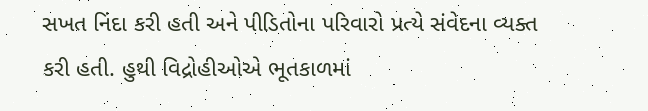સખત નિંદા કરી હતી અને પીડિતોના પરિવારો પ્રત્યે સંવેદના વ્યક્ત કરી હતી. હુથી વિદ્રોહીઓએ ભૂતકાળમાં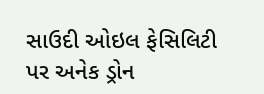સાઉદી ઓઇલ ફેસિલિટી પર અનેક ડ્રોન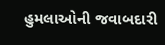હુમલાઓની જવાબદારી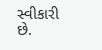સ્વીકારી છે.